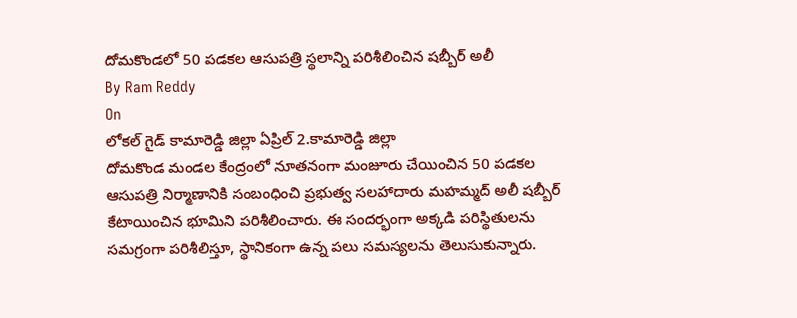దోమకొండలో 50 పడకల ఆసుపత్రి స్థలాన్ని పరిశీలించిన షబ్బీర్ అలీ
By Ram Reddy
On
లోకల్ గైడ్ కామారెడ్డి జిల్లా ఏప్రిల్ 2.కామారెడ్డి జిల్లా
దోమకొండ మండల కేంద్రంలో నూతనంగా మంజూరు చేయించిన 50 పడకల ఆసుపత్రి నిర్మాణానికి సంబంధించి ప్రభుత్వ సలహాదారు మహమ్మద్ అలీ షబ్బీర్ కేటాయించిన భూమిని పరిశీలించారు. ఈ సందర్భంగా అక్కడి పరిస్థితులను సమగ్రంగా పరిశీలిస్తూ, స్థానికంగా ఉన్న పలు సమస్యలను తెలుసుకున్నారు.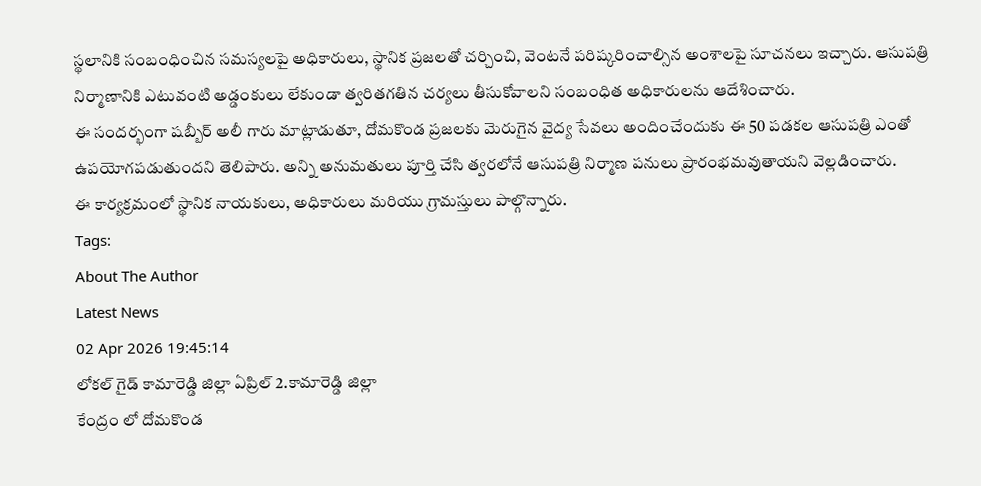స్థలానికి సంబంధించిన సమస్యలపై అధికారులు, స్థానిక ప్రజలతో చర్చించి, వెంటనే పరిష్కరించాల్సిన అంశాలపై సూచనలు ఇచ్చారు. ఆసుపత్రి నిర్మాణానికి ఎటువంటి అడ్డంకులు లేకుండా త్వరితగతిన చర్యలు తీసుకోవాలని సంబంధిత అధికారులను ఆదేశించారు.
ఈ సందర్భంగా షబ్బీర్ అలీ గారు మాట్లాడుతూ, దోమకొండ ప్రజలకు మెరుగైన వైద్య సేవలు అందించేందుకు ఈ 50 పడకల ఆసుపత్రి ఎంతో ఉపయోగపడుతుందని తెలిపారు. అన్ని అనుమతులు పూర్తి చేసి త్వరలోనే ఆసుపత్రి నిర్మాణ పనులు ప్రారంభమవుతాయని వెల్లడించారు.
ఈ కార్యక్రమంలో స్థానిక నాయకులు, అధికారులు మరియు గ్రామస్తులు పాల్గొన్నారు.
Tags:
About The Author
Latest News
02 Apr 2026 19:45:14
లోకల్ గైడ్ కామారెడ్డి జిల్లా ఏప్రిల్ 2.కామారెడ్డి జిల్లా
కేంద్రం లో దోమకొండ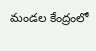మండల కేంద్రంలో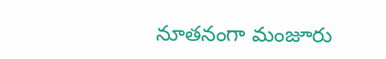నూతనంగా మంజూరు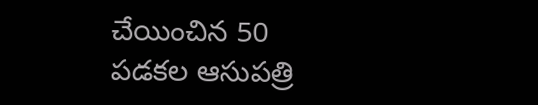చేయించిన 50 పడకల ఆసుపత్రి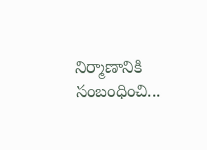నిర్మాణానికి సంబంధించి...